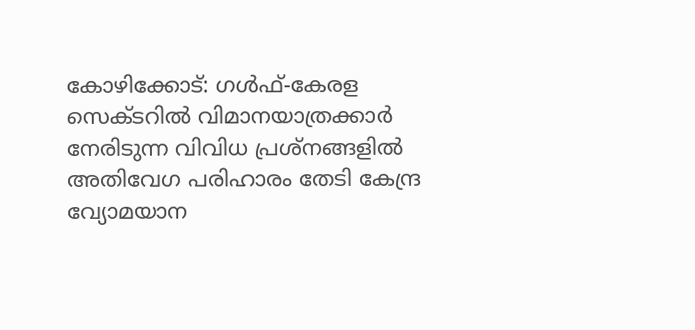കോഴിക്കോട്: ഗൾഫ്-കേരള സെക്ടറിൽ വിമാനയാത്രക്കാർ നേരിടുന്ന വിവിധ പ്രശ്നങ്ങളിൽ അതിവേഗ പരിഹാരം തേടി കേന്ദ്ര വ്യോമയാന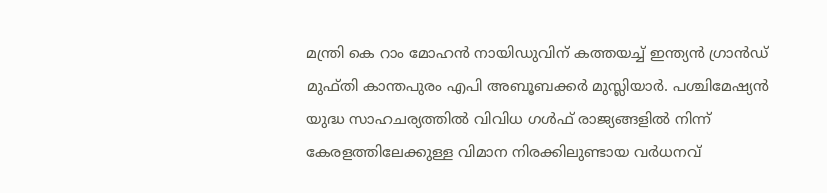മന്ത്രി കെ റാം മോഹൻ നായിഡുവിന് കത്തയച്ച് ഇന്ത്യൻ ഗ്രാൻഡ് മുഫ്തി കാന്തപുരം എപി അബൂബക്കർ മുസ്ലിയാർ. പശ്ചിമേഷ്യൻ യുദ്ധ സാഹചര്യത്തിൽ വിവിധ ഗൾഫ് രാജ്യങ്ങളിൽ നിന്ന് കേരളത്തിലേക്കുള്ള വിമാന നിരക്കിലുണ്ടായ വർധനവ്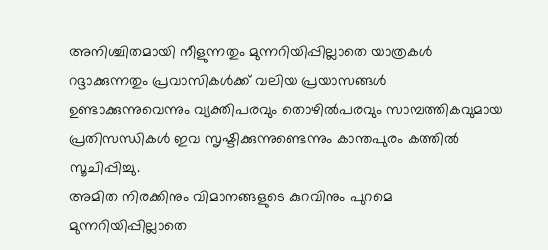അനിശ്ചിതമായി നീളുന്നതും മുന്നറിയിപ്പില്ലാതെ യാത്രകൾ റദ്ദാക്കുന്നതും പ്രവാസികൾക്ക് വലിയ പ്രയാസങ്ങൾ ഉണ്ടാക്കുന്നുവെന്നും വ്യക്തിപരവും തൊഴിൽപരവും സാമ്പത്തികവുമായ പ്രതിസന്ധികൾ ഇവ സൃഷ്ടിക്കുന്നുണ്ടെന്നും കാന്തപുരം കത്തിൽ സൂചിപ്പിച്ചു.
അമിത നിരക്കിനും വിമാനങ്ങളുടെ കുറവിനും പുറമെ മുന്നറിയിപ്പില്ലാതെ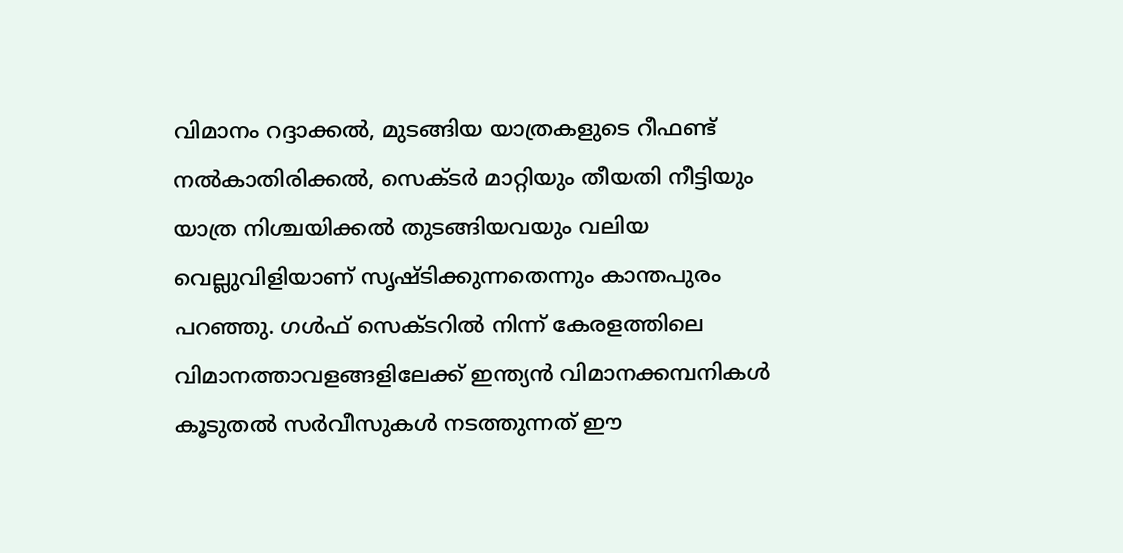വിമാനം റദ്ദാക്കൽ, മുടങ്ങിയ യാത്രകളുടെ റീഫണ്ട് നൽകാതിരിക്കൽ, സെക്ടർ മാറ്റിയും തീയതി നീട്ടിയും യാത്ര നിശ്ചയിക്കൽ തുടങ്ങിയവയും വലിയ വെല്ലുവിളിയാണ് സൃഷ്ടിക്കുന്നതെന്നും കാന്തപുരം പറഞ്ഞു. ഗൾഫ് സെക്ടറിൽ നിന്ന് കേരളത്തിലെ വിമാനത്താവളങ്ങളിലേക്ക് ഇന്ത്യൻ വിമാനക്കമ്പനികൾ കൂടുതൽ സർവീസുകൾ നടത്തുന്നത് ഈ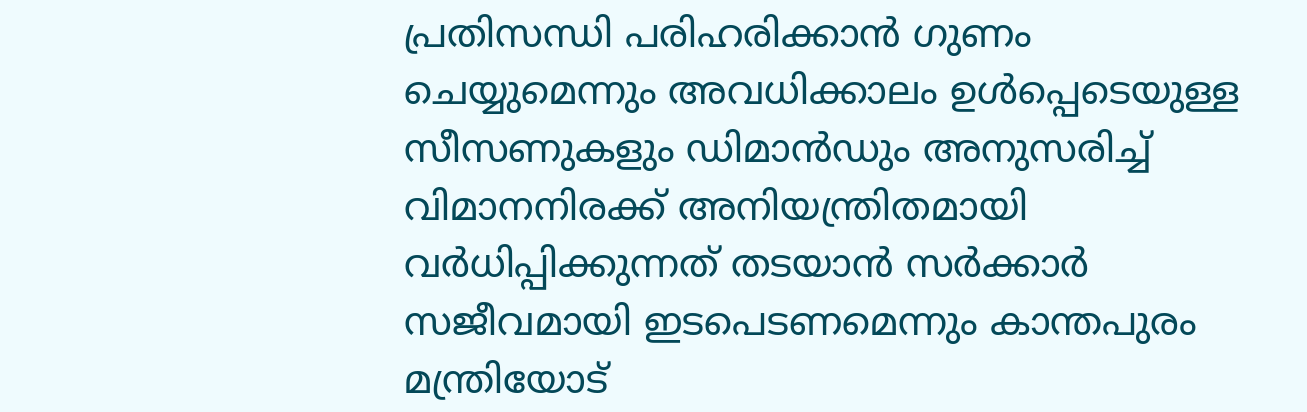പ്രതിസന്ധി പരിഹരിക്കാൻ ഗുണം ചെയ്യുമെന്നും അവധിക്കാലം ഉൾപ്പെടെയുള്ള സീസണുകളും ഡിമാൻഡും അനുസരിച്ച് വിമാനനിരക്ക് അനിയന്ത്രിതമായി വർധിപ്പിക്കുന്നത് തടയാൻ സർക്കാർ സജീവമായി ഇടപെടണമെന്നും കാന്തപുരം മന്ത്രിയോട്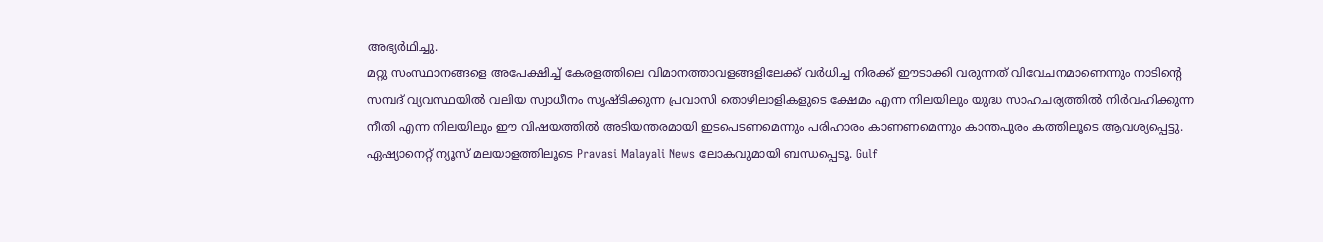അഭ്യർഥിച്ചു.
മറ്റു സംസ്ഥാനങ്ങളെ അപേക്ഷിച്ച് കേരളത്തിലെ വിമാനത്താവളങ്ങളിലേക്ക് വർധിച്ച നിരക്ക് ഈടാക്കി വരുന്നത് വിവേചനമാണെന്നും നാടിന്റെ സമ്പദ് വ്യവസ്ഥയിൽ വലിയ സ്വാധീനം സൃഷ്ടിക്കുന്ന പ്രവാസി തൊഴിലാളികളുടെ ക്ഷേമം എന്ന നിലയിലും യുദ്ധ സാഹചര്യത്തിൽ നിർവഹിക്കുന്ന നീതി എന്ന നിലയിലും ഈ വിഷയത്തിൽ അടിയന്തരമായി ഇടപെടണമെന്നും പരിഹാരം കാണണമെന്നും കാന്തപുരം കത്തിലൂടെ ആവശ്യപ്പെട്ടു.
ഏഷ്യാനെറ്റ് ന്യൂസ് മലയാളത്തിലൂടെ Pravasi Malayali News ലോകവുമായി ബന്ധപ്പെടൂ. Gulf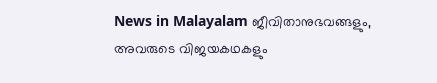News in Malayalam ജീവിതാനുഭവങ്ങളും, അവരുടെ വിജയകഥകളും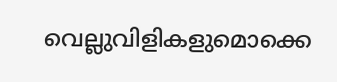വെല്ലുവിളികളുമൊക്കെ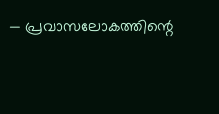— പ്രവാസലോകത്തിന്റെ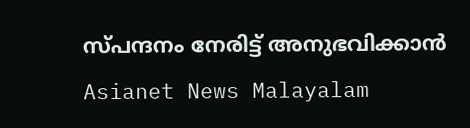സ്പന്ദനം നേരിട്ട് അനുഭവിക്കാൻ Asianet News Malayalam